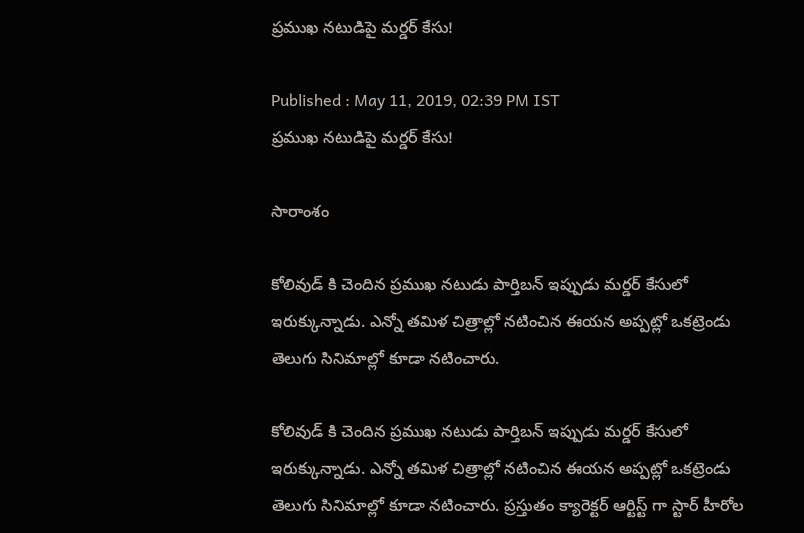ప్రముఖ నటుడిపై మర్డర్ కేసు!

Published : May 11, 2019, 02:39 PM IST
ప్రముఖ నటుడిపై మర్డర్ కేసు!

సారాంశం

కోలివుడ్ కి చెందిన ప్రముఖ నటుడు పార్తిబన్ ఇప్పుడు మర్డర్ కేసులో ఇరుక్కున్నాడు. ఎన్నో తమిళ చిత్రాల్లో నటించిన ఈయన అప్పట్లో ఒకట్రెండు తెలుగు సినిమాల్లో కూడా నటించారు.

కోలివుడ్ కి చెందిన ప్రముఖ నటుడు పార్తిబన్ ఇప్పుడు మర్డర్ కేసులో ఇరుక్కున్నాడు. ఎన్నో తమిళ చిత్రాల్లో నటించిన ఈయన అప్పట్లో ఒకట్రెండు తెలుగు సినిమాల్లో కూడా నటించారు. ప్రస్తుతం క్యారెక్టర్ ఆర్టిస్ట్ గా స్టార్ హీరోల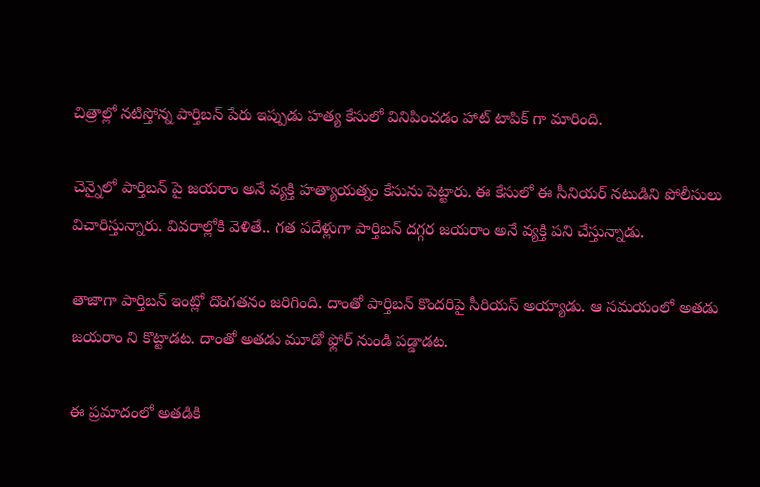చిత్రాల్లో నటిస్తోన్న పార్తిబన్ పేరు ఇప్పుడు హత్య కేసులో వినిపించడం హాట్ టాపిక్ గా మారింది.

చెన్నైలో పార్తిబన్ పై జయరాం అనే వ్యక్తి హత్యాయత్నం కేసును పెట్టారు. ఈ కేసులో ఈ సీనియర్ నటుడిని పోలీసులు విచారిస్తున్నారు. వివరాల్లోకి వెళితే.. గత పదేళ్లుగా పార్తిబన్ దగ్గర జయరాం అనే వ్యక్తి పని చేస్తున్నాడు.

తాజాగా పార్తిబన్ ఇంట్లో దొంగతనం జరిగింది. దాంతో పార్తిబన్ కొందరిపై సీరియస్ అయ్యాడు. ఆ సమయంలో అతడు జయరాం ని కొట్టాడట. దాంతో అతడు మూడో ఫ్లోర్ నుండి పడ్డాడట.

ఈ ప్రమాదంలో అతడికి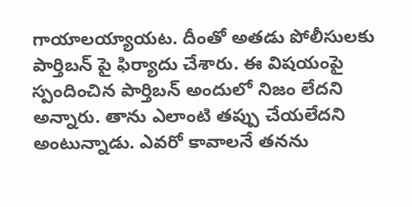గాయాలయ్యాయట. దీంతో అతడు పోలీసులకు పార్తిబన్ పై ఫిర్యాదు చేశారు. ఈ విషయంపై స్పందించిన పార్తిబన్ అందులో నిజం లేదని అన్నారు. తాను ఎలాంటి తప్పు చేయలేదని అంటున్నాడు. ఎవరో కావాలనే తనను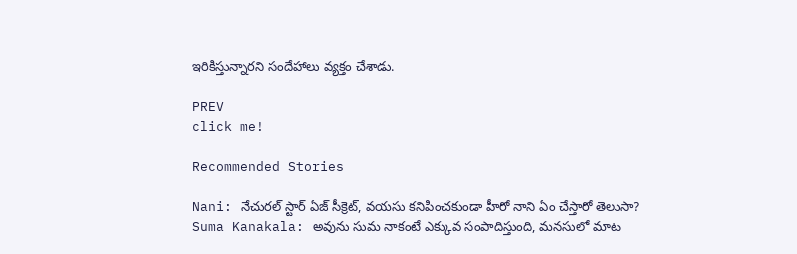ఇరికిస్తున్నారని సందేహాలు వ్యక్తం చేశాడు.

PREV
click me!

Recommended Stories

Nani: నేచురల్ స్టార్ ఏజ్ సీక్రెట్, వయసు కనిపించకుండా హీరో నాని ఏం చేస్తారో తెలుసా?
Suma Kanakala: అవును సుమ నాకంటే ఎక్కువ సంపాదిస్తుంది, మనసులో మాట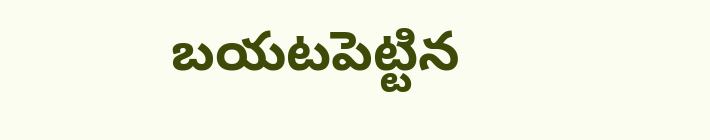బయటపెట్టిన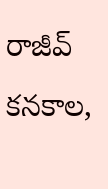రాజీవ్ కనకాల,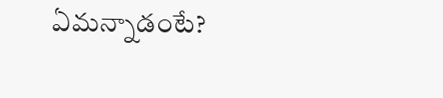ఏమన్నాడంటే?